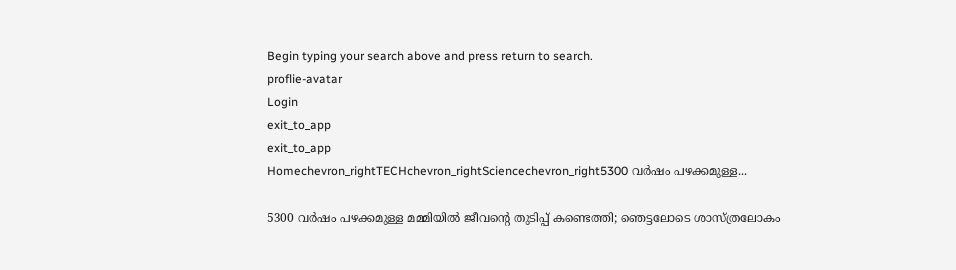Begin typing your search above and press return to search.
proflie-avatar
Login
exit_to_app
exit_to_app
Homechevron_rightTECHchevron_rightSciencechevron_right5300 വർഷം പഴക്കമുള്ള...

5300 വർഷം പഴക്കമുള്ള മമ്മിയിൽ ജീവന്റെ തുടിപ്പ് കണ്ടെത്തി; ഞെട്ടലോടെ ശാസ്ത്രലോകം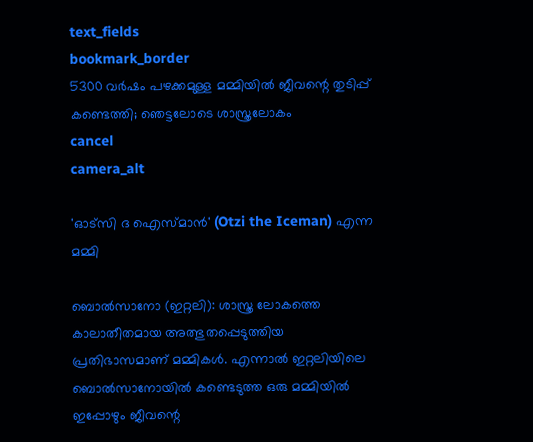text_fields
bookmark_border
5300 വർഷം പഴക്കമുള്ള മമ്മിയിൽ ജീവന്റെ തുടിപ്പ് കണ്ടെത്തി; ഞെട്ടലോടെ ശാസ്ത്രലോകം
cancel
camera_alt

'ഓട്സി ദ ഐസ്മാൻ' (Otzi the Iceman) എന്ന മമ്മി

ബൊൽസാനോ (ഇറ്റലി): ശാസ്ത്ര ലോകത്തെ കാലാതീതമായ അത്ഭുതപ്പെടുത്തിയ പ്രതിഭാസമാണ് മമ്മികൾ. എന്നാൽ ഇറ്റലിയിലെ ബൊൽസാനോയിൽ കണ്ടെടുത്ത ഒരു മമ്മിയിൽ ഇപ്പോഴും ജീവന്റെ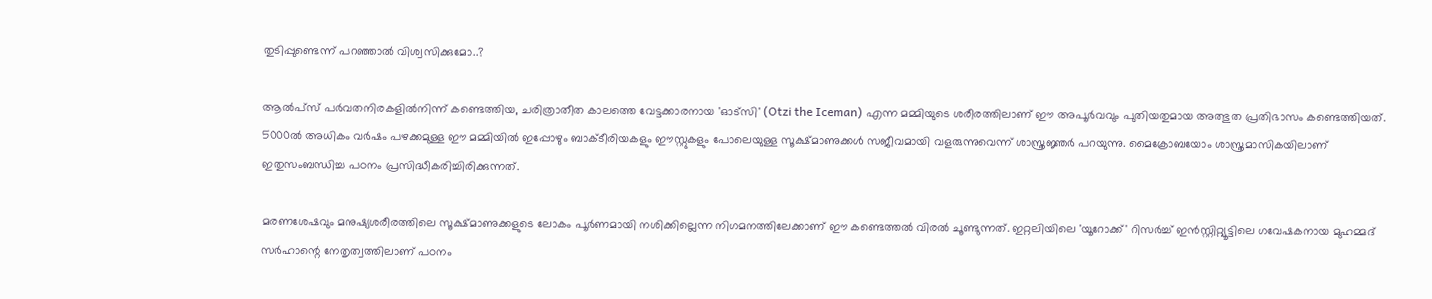തുടിപ്പുണ്ടെന്ന് പറഞ്ഞാൽ വിശ്വസിക്കുമോ..?

ആൽപ്സ് പർവതനിരകളിൽനിന്ന് കണ്ടെത്തിയ, ചരിത്രാതീത കാലത്തെ വേട്ടക്കാരനായ 'ഓട്സി' (Otzi the Iceman) എന്ന മമ്മിയുടെ ശരീരത്തിലാണ് ഈ അപൂർവവും പുതിയതുമായ അത്ഭുത പ്രതിഭാസം കണ്ടെത്തിയത്. 5000ൽ അധികം വർഷം പഴക്കമുള്ള ഈ മമ്മിയിൽ ഇപ്പോഴും ബാക്ടീരിയകളും ഈസ്റ്റുകളും പോലെയുള്ള സൂക്ഷ്മാണുക്കൾ സജീവമായി വളരുന്നുവെന്ന് ശാസ്ത്രജ്ഞർ പറയുന്നു. മൈക്രോബയോം ശാസ്ത്രമാസികയിലാണ് ഇതുസംബന്ധിച്ച പഠനം പ്രസിദ്ധീകരിച്ചിരിക്കുന്നത്.

മരണശേഷവും മനുഷ്യശരീരത്തിലെ സൂക്ഷ്മാണുക്കളുടെ ലോകം പൂർണമായി നശിക്കില്ലെന്ന നിഗമനത്തിലേക്കാണ് ഈ കണ്ടെത്തൽ വിരൽ ചൂണ്ടുന്നത്. ഇറ്റലിയിലെ 'യൂറോക്ക്' റിസർച്ച് ഇൻസ്റ്റിറ്റ്യൂട്ടിലെ ഗവേഷകനായ മുഹമ്മദ് സർഹാന്റെ നേതൃത്വത്തിലാണ് പഠനം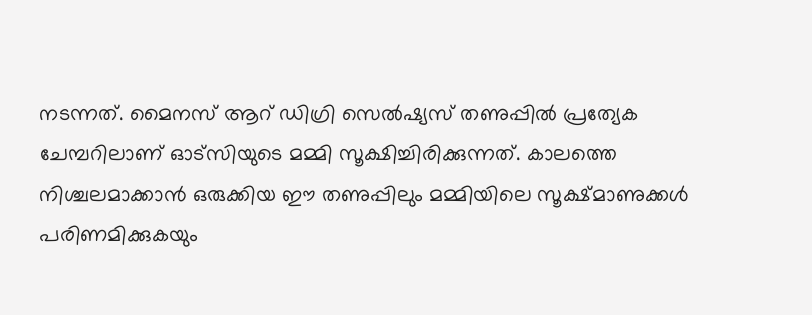നടന്നത്. മൈനസ് ആറ് ഡിഗ്രി സെൽഷ്യസ് തണുപ്പിൽ പ്രത്യേക ചേമ്പറിലാണ് ഓട്സിയുടെ മമ്മി സൂക്ഷിച്ചിരിക്കുന്നത്. കാലത്തെ നിശ്ചലമാക്കാൻ ഒരുക്കിയ ഈ തണുപ്പിലും മമ്മിയിലെ സൂക്ഷ്മാണുക്കൾ പരിണമിക്കുകയും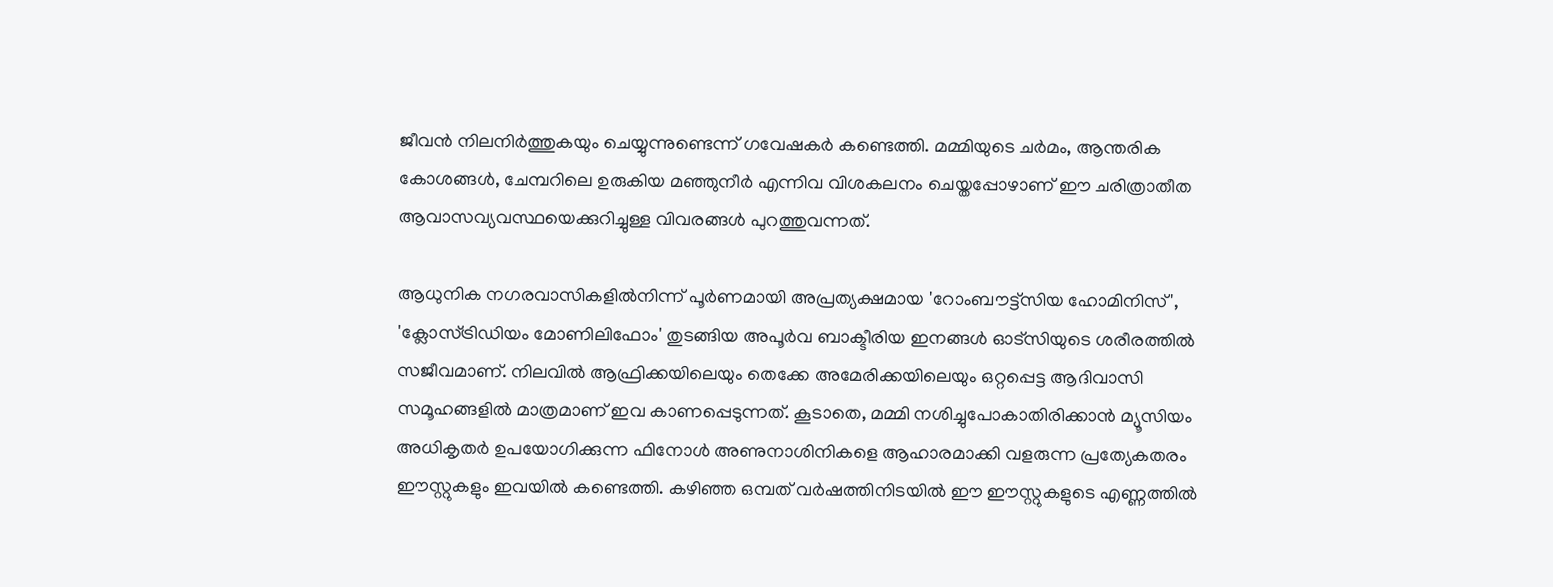ജീവൻ നിലനിർത്തുകയും ചെയ്യുന്നുണ്ടെന്ന് ഗവേഷകർ കണ്ടെത്തി. മമ്മിയുടെ ചർമം, ആന്തരിക കോശങ്ങൾ, ചേമ്പറിലെ ഉരുകിയ മഞ്ഞുനീർ എന്നിവ വിശകലനം ചെയ്തപ്പോഴാണ് ഈ ചരിത്രാതീത ആവാസവ്യവസ്ഥയെക്കുറിച്ചുള്ള വിവരങ്ങൾ പുറത്തുവന്നത്.

ആധുനിക നഗരവാസികളിൽനിന്ന് പൂർണമായി അപ്രത്യക്ഷമായ 'റോംബൗട്ട്സിയ ഹോമിനിസ്', 'ക്ലോസ്ട്രിഡിയം മോണിലിഫോം' തുടങ്ങിയ അപൂർവ ബാക്ടീരിയ ഇനങ്ങൾ ഓട്സിയുടെ ശരീരത്തിൽ സജീവമാണ്. നിലവിൽ ആഫ്രിക്കയിലെയും തെക്കേ അമേരിക്കയിലെയും ഒറ്റപ്പെട്ട ആദിവാസി സമൂഹങ്ങളിൽ മാത്രമാണ് ഇവ കാണപ്പെടുന്നത്. കൂടാതെ, മമ്മി നശിച്ചുപോകാതിരിക്കാൻ മ്യൂസിയം അധികൃതർ ഉപയോഗിക്കുന്ന ഫിനോൾ അണുനാശിനികളെ ആഹാരമാക്കി വളരുന്ന പ്രത്യേകതരം ഈസ്റ്റുകളും ഇവയിൽ കണ്ടെത്തി. കഴിഞ്ഞ ഒമ്പത് വർഷത്തിനിടയിൽ ഈ ഈസ്റ്റുകളുടെ എണ്ണത്തിൽ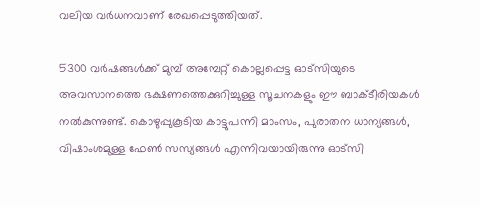വലിയ വർധനവാണ് രേഖപ്പെടുത്തിയത്.

5300 വർഷങ്ങൾക്ക് മുമ്പ് അമ്പേറ്റ് കൊല്ലപ്പെട്ട ഓട്സിയുടെ അവസാനത്തെ ഭക്ഷണത്തെക്കുറിച്ചുള്ള സൂചനകളും ഈ ബാക്ടീരിയകൾ നൽകുന്നുണ്ട്. കൊഴുപ്പുകൂടിയ കാട്ടുപന്നി മാംസം, പുരാതന ധാന്യങ്ങൾ, വിഷാംശമുള്ള ഫേൺ സസ്യങ്ങൾ എന്നിവയായിരുന്നു ഓട്സി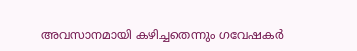അവസാനമായി കഴിച്ചതെന്നും ഗവേഷകർ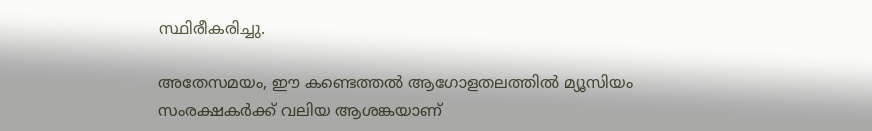സ്ഥിരീകരിച്ചു.

അതേസമയം, ഈ കണ്ടെത്തൽ ആഗോളതലത്തിൽ മ്യൂസിയം സംരക്ഷകർക്ക് വലിയ ആശങ്കയാണ്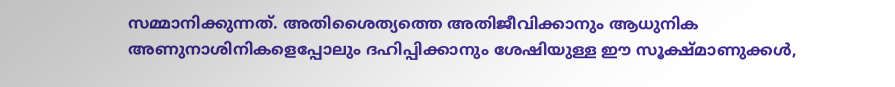സമ്മാനിക്കുന്നത്. അതിശൈത്യത്തെ അതിജീവിക്കാനും ആധുനിക അണുനാശിനികളെപ്പോലും ദഹിപ്പിക്കാനും ശേഷിയുള്ള ഈ സൂക്ഷ്മാണുക്കൾ,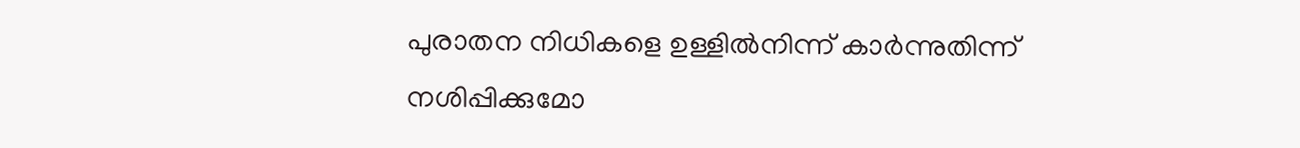പുരാതന നിധികളെ ഉള്ളിൽനിന്ന് കാർന്നുതിന്ന് നശിപ്പിക്കുമോ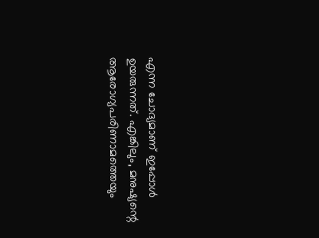എന്ന ചോദ്യമാണ് ഇപ്പോൾ ഉയരുന്നത്. എങ്കിലും, മനുഷ്യന്റെ ആരോഗ്യപരിണാമത്തെയും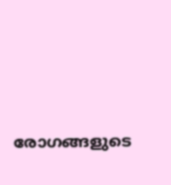രോഗങ്ങളുടെ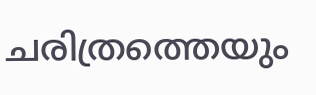ചരിത്രത്തെയും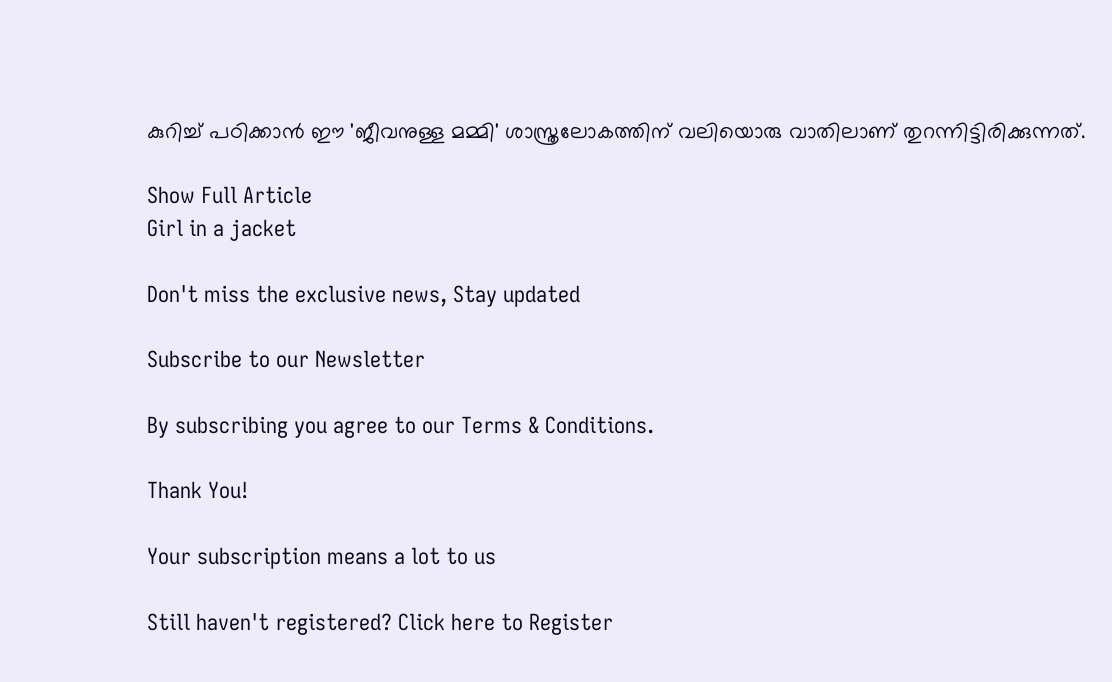കുറിച്ച് പഠിക്കാൻ ഈ 'ജീവനുള്ള മമ്മി' ശാസ്ത്രലോകത്തിന് വലിയൊരു വാതിലാണ് തുറന്നിട്ടിരിക്കുന്നത്.

Show Full Article
Girl in a jacket

Don't miss the exclusive news, Stay updated

Subscribe to our Newsletter

By subscribing you agree to our Terms & Conditions.

Thank You!

Your subscription means a lot to us

Still haven't registered? Click here to Register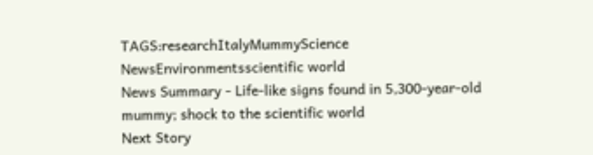TAGS:researchItalyMummyScience NewsEnvironmentsscientific world
News Summary - Life-like signs found in 5,300-year-old mummy; shock to the scientific world
Next Story